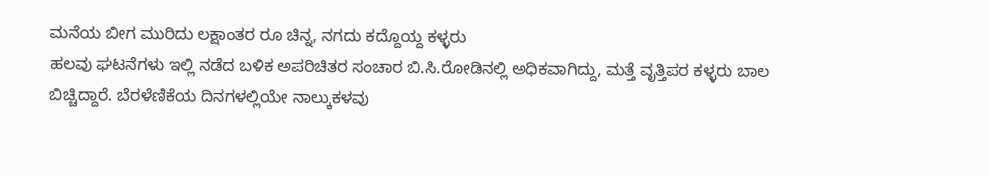ಮನೆಯ ಬೀಗ ಮುರಿದು ಲಕ್ಷಾಂತರ ರೂ ಚಿನ್ನ, ನಗದು ಕದ್ದೊಯ್ದ ಕಳ್ಳರು
ಹಲವು ಘಟನೆಗಳು ಇಲ್ಲಿ ನಡೆದ ಬಳಿಕ ಅಪರಿಚಿತರ ಸಂಚಾರ ಬಿ.ಸಿ.ರೋಡಿನಲ್ಲಿ ಅಧಿಕವಾಗಿದ್ದು, ಮತ್ತೆ ವೃತ್ತಿಪರ ಕಳ್ಳರು ಬಾಲ ಬಿಚ್ಚಿದ್ದಾರೆ. ಬೆರಳೆಣಿಕೆಯ ದಿನಗಳಲ್ಲಿಯೇ ನಾಲ್ಕುಕಳವು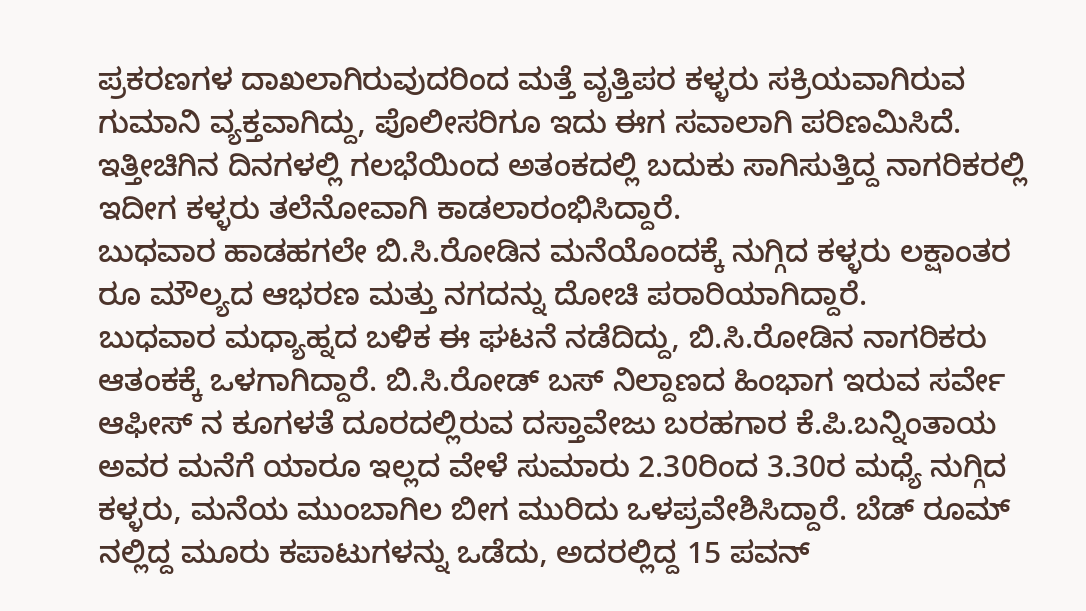ಪ್ರಕರಣಗಳ ದಾಖಲಾಗಿರುವುದರಿಂದ ಮತ್ತೆ ವೃತ್ತಿಪರ ಕಳ್ಳರು ಸಕ್ರಿಯವಾಗಿರುವ ಗುಮಾನಿ ವ್ಯಕ್ತವಾಗಿದ್ದು, ಪೊಲೀಸರಿಗೂ ಇದು ಈಗ ಸವಾಲಾಗಿ ಪರಿಣಮಿಸಿದೆ. ಇತ್ತೀಚಿಗಿನ ದಿನಗಳಲ್ಲಿ ಗಲಭೆಯಿಂದ ಅತಂಕದಲ್ಲಿ ಬದುಕು ಸಾಗಿಸುತ್ತಿದ್ದ ನಾಗರಿಕರಲ್ಲಿ ಇದೀಗ ಕಳ್ಳರು ತಲೆನೋವಾಗಿ ಕಾಡಲಾರಂಭಿಸಿದ್ದಾರೆ.
ಬುಧವಾರ ಹಾಡಹಗಲೇ ಬಿ.ಸಿ.ರೋಡಿನ ಮನೆಯೊಂದಕ್ಕೆ ನುಗ್ಗಿದ ಕಳ್ಳರು ಲಕ್ಷಾಂತರ ರೂ ಮೌಲ್ಯದ ಆಭರಣ ಮತ್ತು ನಗದನ್ನು ದೋಚಿ ಪರಾರಿಯಾಗಿದ್ದಾರೆ.
ಬುಧವಾರ ಮಧ್ಯಾಹ್ನದ ಬಳಿಕ ಈ ಘಟನೆ ನಡೆದಿದ್ದು, ಬಿ.ಸಿ.ರೋಡಿನ ನಾಗರಿಕರು ಆತಂಕಕ್ಕೆ ಒಳಗಾಗಿದ್ದಾರೆ. ಬಿ.ಸಿ.ರೋಡ್ ಬಸ್ ನಿಲ್ದಾಣದ ಹಿಂಭಾಗ ಇರುವ ಸರ್ವೇ ಆಫೀಸ್ ನ ಕೂಗಳತೆ ದೂರದಲ್ಲಿರುವ ದಸ್ತಾವೇಜು ಬರಹಗಾರ ಕೆ.ಪಿ.ಬನ್ನಿಂತಾಯ ಅವರ ಮನೆಗೆ ಯಾರೂ ಇಲ್ಲದ ವೇಳೆ ಸುಮಾರು 2.30ರಿಂದ 3.30ರ ಮಧ್ಯೆ ನುಗ್ಗಿದ ಕಳ್ಳರು, ಮನೆಯ ಮುಂಬಾಗಿಲ ಬೀಗ ಮುರಿದು ಒಳಪ್ರವೇಶಿಸಿದ್ದಾರೆ. ಬೆಡ್ ರೂಮ್ ನಲ್ಲಿದ್ದ ಮೂರು ಕಪಾಟುಗಳನ್ನು ಒಡೆದು, ಅದರಲ್ಲಿದ್ದ 15 ಪವನ್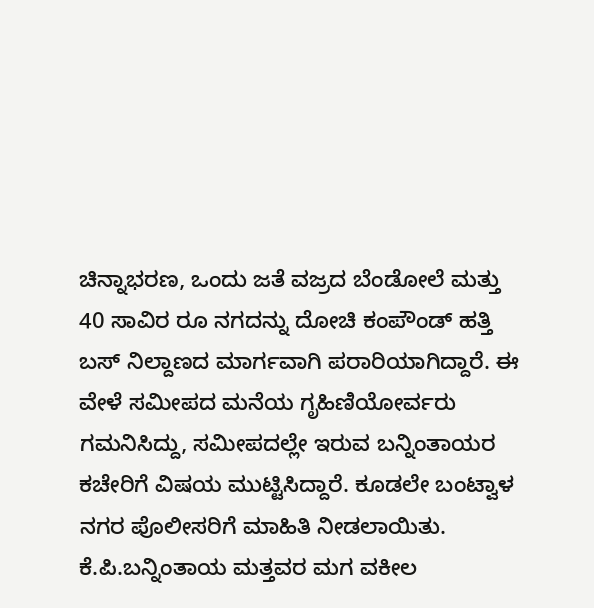ಚಿನ್ನಾಭರಣ, ಒಂದು ಜತೆ ವಜ್ರದ ಬೆಂಡೋಲೆ ಮತ್ತು 40 ಸಾವಿರ ರೂ ನಗದನ್ನು ದೋಚಿ ಕಂಪೌಂಡ್ ಹತ್ತಿ ಬಸ್ ನಿಲ್ದಾಣದ ಮಾರ್ಗವಾಗಿ ಪರಾರಿಯಾಗಿದ್ದಾರೆ. ಈ ವೇಳೆ ಸಮೀಪದ ಮನೆಯ ಗೃಹಿಣಿಯೋರ್ವರು ಗಮನಿಸಿದ್ದು, ಸಮೀಪದಲ್ಲೇ ಇರುವ ಬನ್ನಿಂತಾಯರ ಕಚೇರಿಗೆ ವಿಷಯ ಮುಟ್ಟಿಸಿದ್ದಾರೆ. ಕೂಡಲೇ ಬಂಟ್ವಾಳ ನಗರ ಪೊಲೀಸರಿಗೆ ಮಾಹಿತಿ ನೀಡಲಾಯಿತು.
ಕೆ.ಪಿ.ಬನ್ನಿಂತಾಯ ಮತ್ತವರ ಮಗ ವಕೀಲ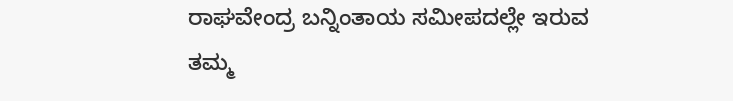ರಾಘವೇಂದ್ರ ಬನ್ನಿಂತಾಯ ಸಮೀಪದಲ್ಲೇ ಇರುವ ತಮ್ಮ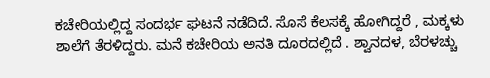ಕಚೇರಿಯಲ್ಲಿದ್ದ ಸಂದರ್ಭ ಘಟನೆ ನಡೆದಿದೆ. ಸೊಸೆ ಕೆಲಸಕ್ಕೆ ಹೋಗಿದ್ದರೆ , ಮಕ್ಕಳು ಶಾಲೆಗೆ ತೆರಳಿದ್ದರು. ಮನೆ ಕಚೇರಿಯ ಅನತಿ ದೂರದಲ್ಲಿದೆ . ಶ್ವಾನದಳ, ಬೆರಳಚ್ಚು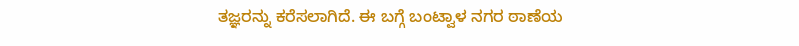ತಜ್ಞರನ್ನು ಕರೆಸಲಾಗಿದೆ. ಈ ಬಗ್ಗೆ ಬಂಟ್ವಾಳ ನಗರ ಠಾಣೆಯ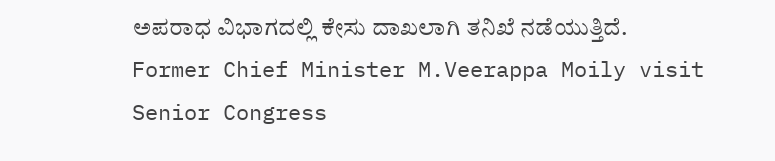ಅಪರಾಧ ವಿಭಾಗದಲ್ಲಿ ಕೇಸು ದಾಖಲಾಗಿ ತನಿಖೆ ನಡೆಯುತ್ತಿದೆ.
Former Chief Minister M.Veerappa Moily visit Senior Congress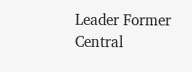Leader Former Central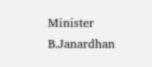Minister B.Janardhan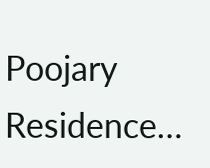Poojary Residence…